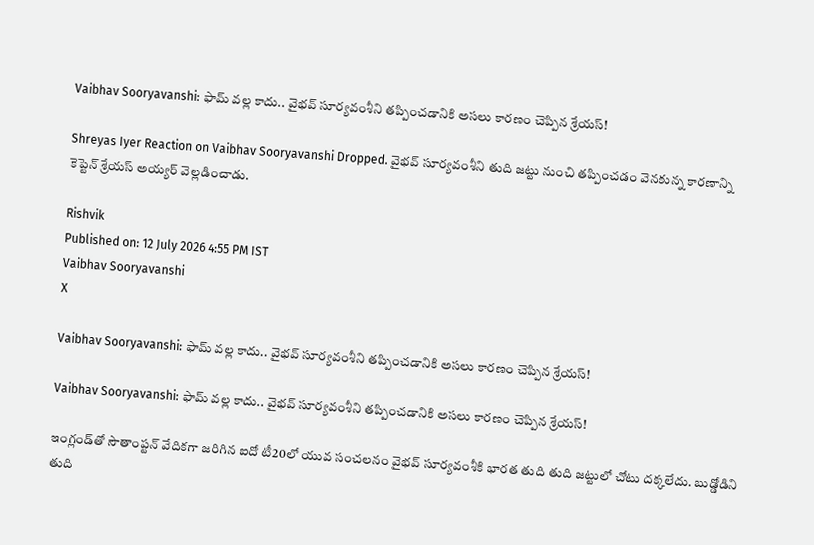Vaibhav Sooryavanshi: ఫామ్ వల్ల కాదు.. వైభవ్ సూర్యవంశీని తప్పించడానికి అసలు కారణం చెప్పిన శ్రేయస్!

Shreyas Iyer Reaction on Vaibhav Sooryavanshi Dropped. వైభవ్ సూర్యవంశీని తుది జట్టు నుంచి తప్పించడం వెనకున్న కారణాన్ని కెప్టెన్ శ్రేయస్ అయ్యర్ వెల్లడించాడు.

Rishvik
Published on: 12 July 2026 4:55 PM IST
Vaibhav Sooryavanshi
X

Vaibhav Sooryavanshi: ఫామ్ వల్ల కాదు.. వైభవ్ సూర్యవంశీని తప్పించడానికి అసలు కారణం చెప్పిన శ్రేయస్!

Vaibhav Sooryavanshi: ఫామ్ వల్ల కాదు.. వైభవ్ సూర్యవంశీని తప్పించడానికి అసలు కారణం చెప్పిన శ్రేయస్!

ఇంగ్లండ్‌తో సౌతాంప్టన్ వేదికగా జరిగిన ఐదో టీ20లో యువ సంచలనం వైభవ్ సూర్యవంశీకి భారత తుది తుది జట్టులో చోటు దక్కలేదు. బుడ్డోడిని తుది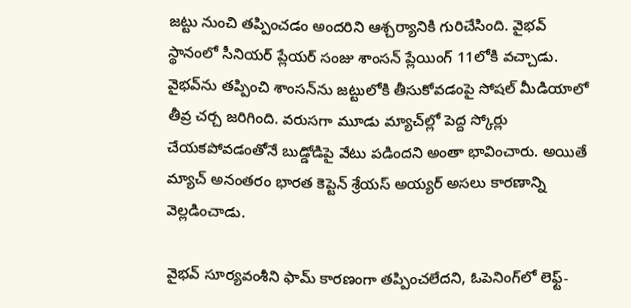జట్టు నుంచి తప్పించడం అందరిని ఆశ్చర్యానికి గురిచేసింది. వైభవ్ స్థానంలో సీనియర్ ప్లేయర్ సంజు శాంసన్‌ ప్లేయింగ్ 11లోకి వచ్చాడు. వైభవ్‌ను తప్పించి శాంసన్‌ను జట్టులోకి తీసుకోవడంపై సోషల్ మీడియాలో తీవ్ర చర్చ జరిగింది. వరుసగా మూడు మ్యాచ్‌ల్లో పెద్ద స్కోర్లు చేయకపోవడంతోనే బుడ్డోడిపై వేటు పడిందని అంతా భావించారు. అయితే మ్యాచ్ అనంతరం భారత కెప్టెన్ శ్రేయస్ అయ్యర్ అసలు కారణాన్ని వెల్లడించాడు.

వైభవ్‌ సూర్యవంశీని ఫామ్ కారణంగా తప్పించలేదని, ఓపెనింగ్‌లో లెఫ్ట్-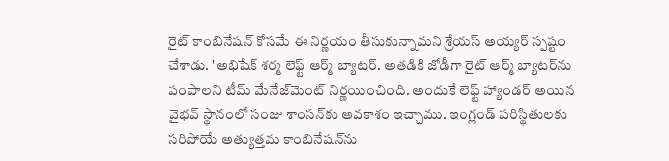రైట్ కాంబినేషన్ కోసమే ఈ నిర్ణయం తీసుకున్నామని శ్రేయస్ అయ్యర్ స్పష్టం చేశాడు. 'అభిషేక్ శర్మ లెఫ్ట్ ఆర్మ్ బ్యాటర్. అతడికి జోడీగా రైట్ ఆర్మ్ బ్యాటర్‌ను పంపాలని టీమ్ మేనేజ్‌మెంట్ నిర్ణయించింది. అందుకే లెఫ్ట్ హ్యాండర్ అయిన వైభవ్ స్థానంలో సంజు శాంసన్‌కు అవకాశం ఇచ్చాము. ఇంగ్లండ్ పరిస్థితులకు సరిపోయే అత్యుత్తమ కాంబినేషన్‌ను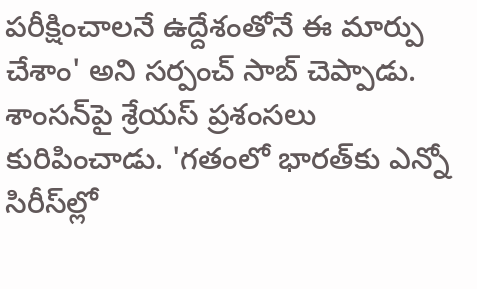పరీక్షించాలనే ఉద్దేశంతోనే ఈ మార్పు చేశాం' అని సర్పంచ్ సాబ్ చెప్పాడు. శాంసన్‌పై శ్రేయస్ ప్రశంసలు కురిపించాడు. 'గతంలో భారత్‌కు ఎన్నో సిరీస్‌ల్లో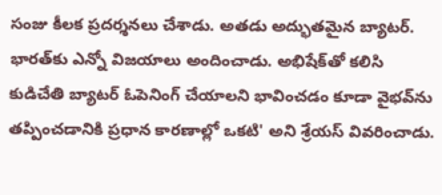సంజు కీలక ప్రదర్శనలు చేశాడు. అతడు అద్భుతమైన బ్యాటర్. భారత్‌కు ఎన్నో విజయాలు అందించాడు. అభిషేక్‌తో కలిసి కుడిచేతి బ్యాటర్ ఓపెనింగ్ చేయాలని భావించడం కూడా వైభవ్‌ను తప్పించడానికి ప్రధాన కారణాల్లో ఒకటి' అని శ్రేయస్ వివరించాడు.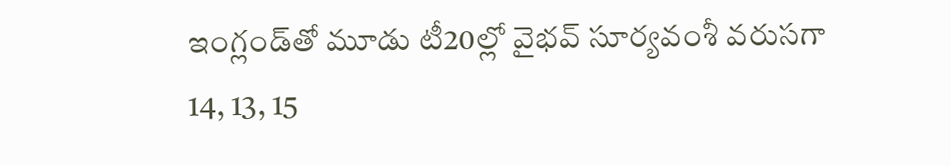ఇంగ్లండ్‌తో మూడు టీ20ల్లో వైభవ్ సూర్యవంశీ వరుసగా 14, 13, 15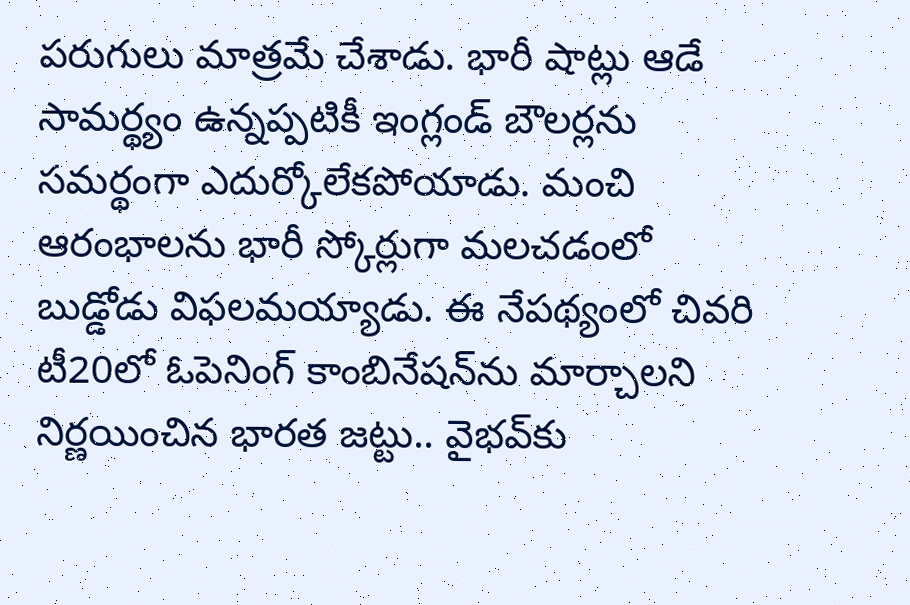పరుగులు మాత్రమే చేశాడు. భారీ షాట్లు ఆడే సామర్థ్యం ఉన్నప్పటికీ ఇంగ్లండ్ బౌలర్లను సమర్థంగా ఎదుర్కోలేకపోయాడు. మంచి ఆరంభాలను భారీ స్కోర్లుగా మలచడంలో బుడ్డోడు విఫలమయ్యాడు. ఈ నేపథ్యంలో చివరి టీ20లో ఓపెనింగ్ కాంబినేషన్‌ను మార్చాలని నిర్ణయించిన భారత జట్టు.. వైభవ్‌కు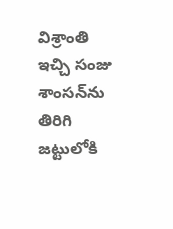విశ్రాంతి ఇచ్చి సంజు శాంసన్‌ను తిరిగి జట్టులోకి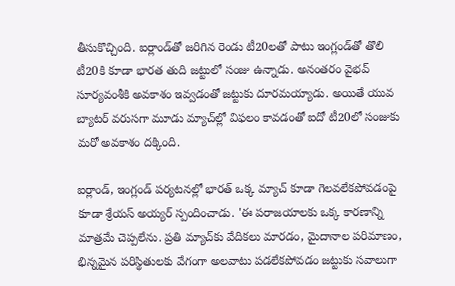తీసుకొచ్చింది. ఐర్లాండ్‌తో జరిగిన రెండు టీ20లతో పాటు ఇంగ్లండ్‌తో తొలి టీ20కి కూడా భారత తుది జట్టులో సంజు ఉన్నాడు. అనంతరం వైభవ్ సూర్యవంశీకి అవకాశం ఇవ్వడంతో జట్టుకు దూరమయ్యాడు. అయితే యువ బ్యాటర్ వరుసగా మూడు మ్యాచ్‌ల్లో విఫలం కావడంతో ఐదో టీ20లో సంజుకు మరో అవకాశం దక్కింది.

ఐర్లాండ్, ఇంగ్లండ్ పర్యటనల్లో భారత్ ఒక్క మ్యాచ్ కూడా గెలవలేకపోవడంపై కూడా శ్రేయస్ అయ్యర్ స్పందించాడు. 'ఈ పరాజయాలకు ఒక్క కారణాన్ని మాత్రమే చెప్పలేను. ప్రతి మ్యాచ్‌కు వేదికలు మారడం, మైదానాల పరిమాణం, భిన్నమైన పరిస్థితులకు వేగంగా అలవాటు పడలేకపోవడం జట్టుకు సవాలుగా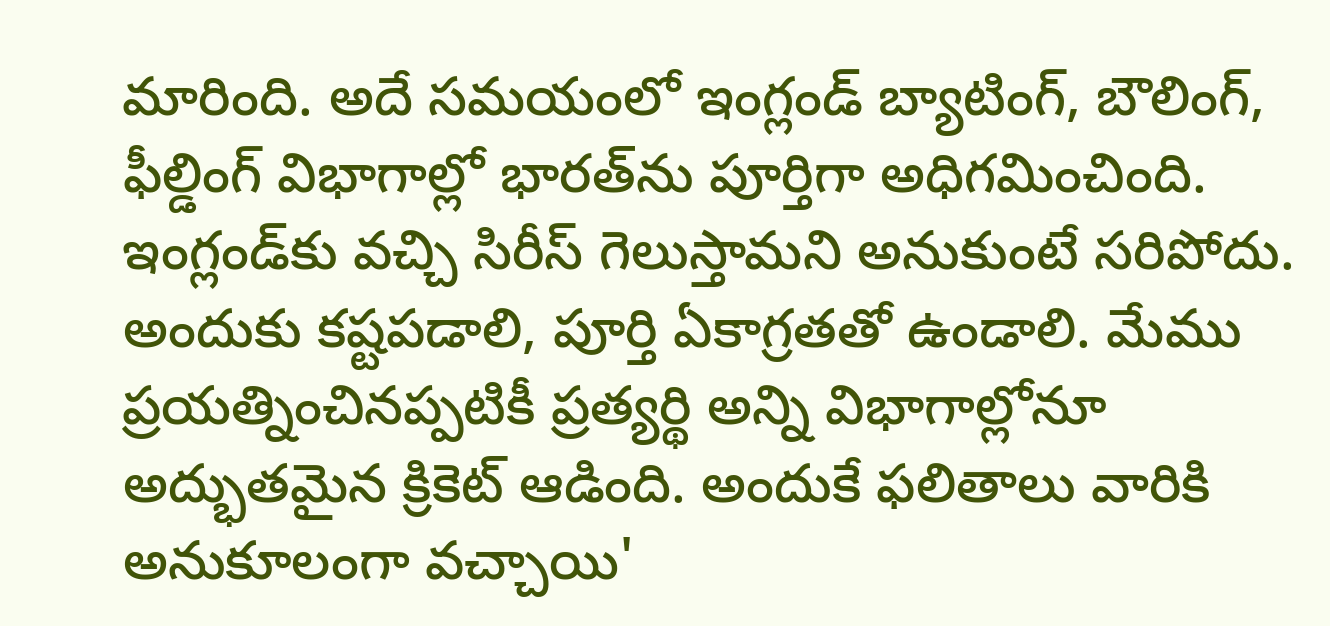మారింది. అదే సమయంలో ఇంగ్లండ్ బ్యాటింగ్, బౌలింగ్, ఫీల్డింగ్ విభాగాల్లో భారత్‌ను పూర్తిగా అధిగమించింది. ఇంగ్లండ్‌కు వచ్చి సిరీస్ గెలుస్తామని అనుకుంటే సరిపోదు. అందుకు కష్టపడాలి, పూర్తి ఏకాగ్రతతో ఉండాలి. మేము ప్రయత్నించినప్పటికీ ప్రత్యర్థి అన్ని విభాగాల్లోనూ అద్భుతమైన క్రికెట్ ఆడింది. అందుకే ఫలితాలు వారికి అనుకూలంగా వచ్చాయి'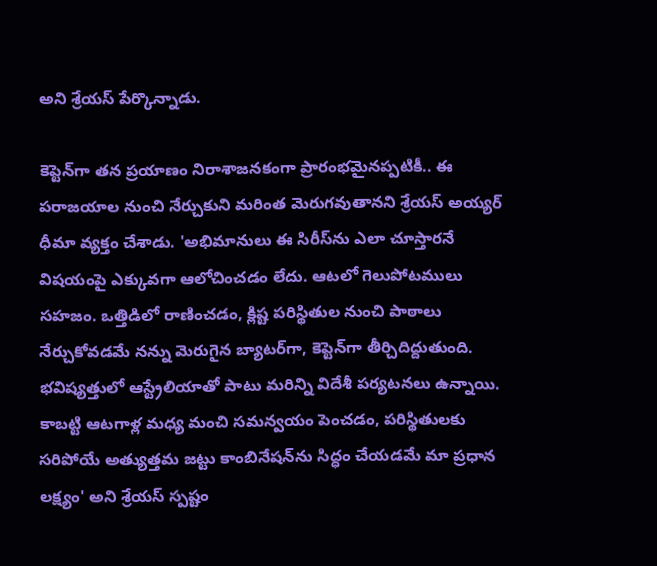అని శ్రేయస్ పేర్కొన్నాడు.

కెప్టెన్‌గా తన ప్రయాణం నిరాశాజనకంగా ప్రారంభమైనప్పటికీ.. ఈ పరాజయాల నుంచి నేర్చుకుని మరింత మెరుగవుతానని శ్రేయస్ అయ్యర్ ధీమా వ్యక్తం చేశాడు. 'అభిమానులు ఈ సిరీస్‌ను ఎలా చూస్తారనే విషయంపై ఎక్కువగా ఆలోచించడం లేదు. ఆటలో గెలుపోటములు సహజం. ఒత్తిడిలో రాణించడం, క్లిష్ట పరిస్థితుల నుంచి పాఠాలు నేర్చుకోవడమే నన్ను మెరుగైన బ్యాటర్‌గా, కెప్టెన్‌గా తీర్చిదిద్దుతుంది. భవిష్యత్తులో ఆస్ట్రేలియాతో పాటు మరిన్ని విదేశీ పర్యటనలు ఉన్నాయి. కాబట్టి ఆటగాళ్ల మధ్య మంచి సమన్వయం పెంచడం, పరిస్థితులకు సరిపోయే అత్యుత్తమ జట్టు కాంబినేషన్‌ను సిద్ధం చేయడమే మా ప్రధాన లక్ష్యం' అని శ్రేయస్ స్పష్టం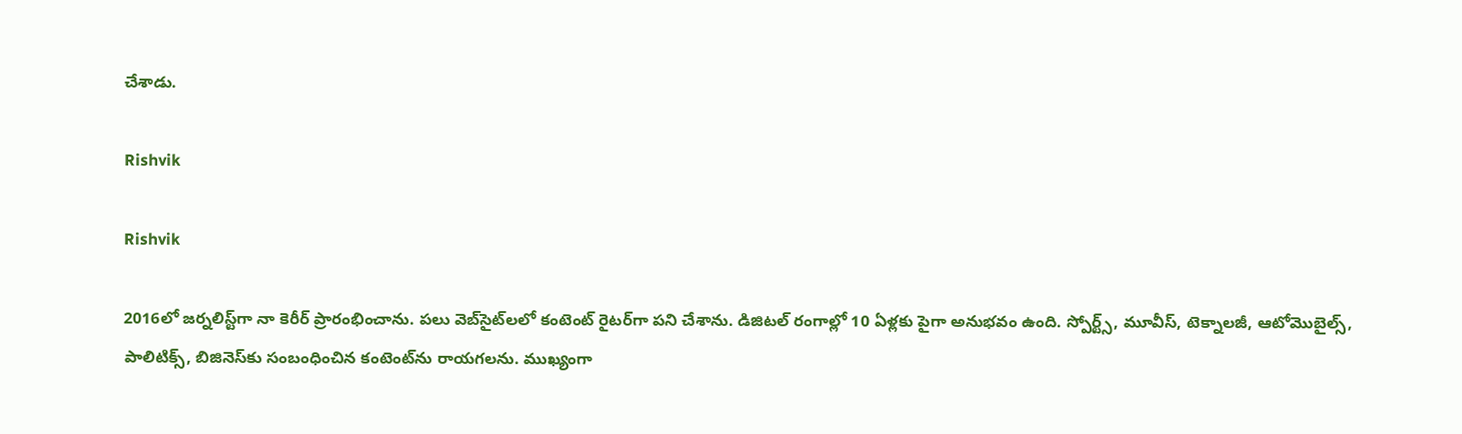చేశాడు.

Rishvik

Rishvik

2016లో జర్నలిస్ట్‌గా నా కెరీర్ ప్రారంభించాను. పలు వెబ్‌సైట్‌లలో కంటెంట్ రైటర్‌గా పని చేశాను. డిజిటల్‌ రంగాల్లో 10 ఏళ్లకు పైగా అనుభవం ఉంది. స్పోర్ట్స్, మూవీస్, టెక్నాలజీ, ఆటోమొబైల్స్, పాలిటిక్స్, బిజినెస్‌కు సంబంధించిన కంటెంట్‌ను రాయగలను. ముఖ్యంగా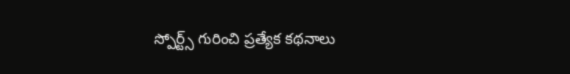స్పోర్ట్స్ గురించి ప్రత్యేక కథనాలు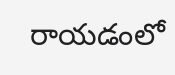రాయడంలో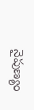నైపుణ్యం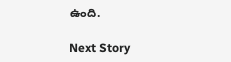ఉంది.

Next Story